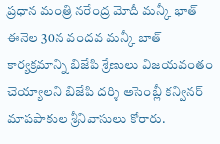ప్రధాన మంత్రి నరేంద్ర మోదీ మన్కీ భాత్ ఈనెల 30న వందవ మన్కీ బాత్ కార్యక్రమాన్ని బిజేపి శ్రేణులు విజయవంతం చెయ్యాలని బిజేపి దర్శి అసెంబ్లీ కన్వినర్ మాపపాకుల శ్రీనివాసులు కోరారు.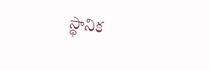స్థానిక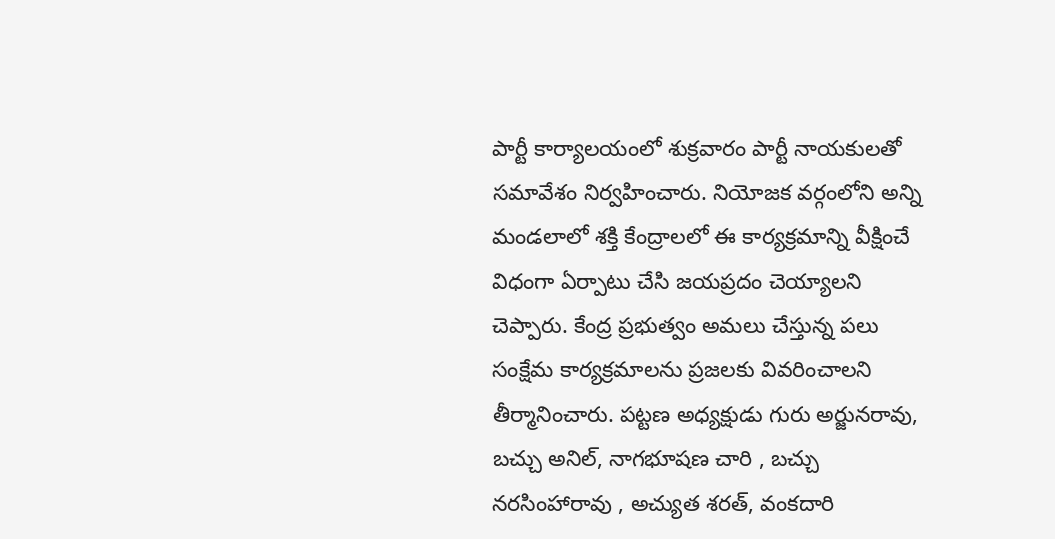పార్టీ కార్యాలయంలో శుక్రవారం పార్టీ నాయకులతో సమావేశం నిర్వహించారు. నియోజక వర్గంలోని అన్ని మండలాలో శక్తి కేంద్రాలలో ఈ కార్యక్రమాన్ని వీక్షించే విధంగా ఏర్పాటు చేసి జయప్రదం చెయ్యాలని చెప్పారు. కేంద్ర ప్రభుత్వం అమలు చేస్తున్న పలు సంక్షేమ కార్యక్రమాలను ప్రజలకు వివరించాలని తీర్మానించారు. పట్టణ అధ్యక్షుడు గురు అర్జునరావు, బచ్చు అనిల్, నాగభూషణ చారి , బచ్చు నరసింహారావు , అచ్యుత శరత్, వంకదారి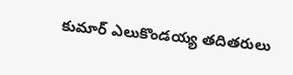కుమార్ ఎలుకొండయ్య తదితరులు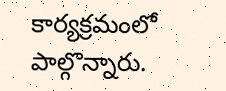కార్యక్రమంలో పాల్గొన్నారు.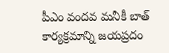పీఎం వందవ మనీకీ బాత్ కార్యక్రమాన్ని జయప్రదం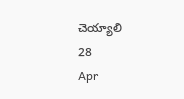చెయ్యాలి
28
Apr